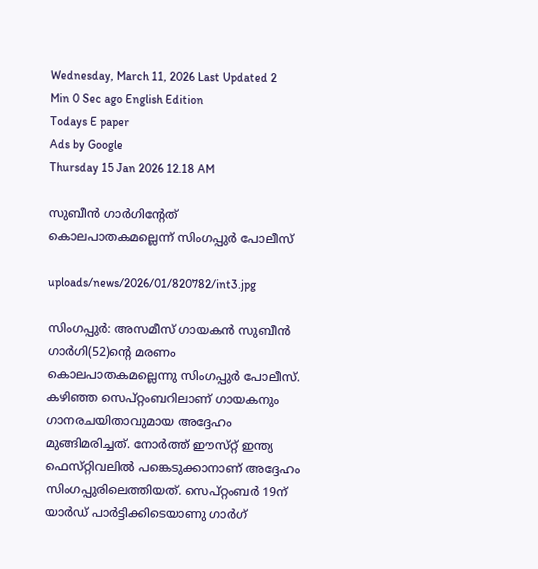Wednesday, March 11, 2026 Last Updated 2 Min 0 Sec ago English Edition
Todays E paper
Ads by Google
Thursday 15 Jan 2026 12.18 AM

സുബീന്‍ ഗാര്‍ഗിന്റേത്‌ കൊലപാതകമല്ലെന്ന്‌ സിംഗപ്പുര്‍ പോലീസ്‌

uploads/news/2026/01/820782/int3.jpg

സിംഗപ്പുര്‍: അസമീസ്‌ ഗായകന്‍ സുബീന്‍ ഗാര്‍ഗി(52)ന്റെ മരണം കൊലപാതകമല്ലെന്നു സിംഗപ്പുര്‍ പോലീസ്‌. കഴിഞ്ഞ സെപ്‌റ്റംബറിലാണ്‌ ഗായകനും ഗാനരചയിതാവുമായ അദ്ദേഹം മുങ്ങിമരിച്ചത്‌. നോര്‍ത്ത്‌ ഈസ്‌റ്റ് ഇന്ത്യ ഫെസ്‌റ്റിവലില്‍ പങ്കെടുക്കാനാണ്‌ അദ്ദേഹം സിംഗപ്പുരിലെത്തിയത്‌. സെപ്‌റ്റംബര്‍ 19ന്‌ യാര്‍ഡ്‌ പാര്‍ട്ടിക്കിടെയാണു ഗാര്‍ഗ്‌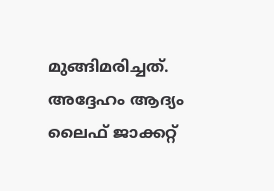മുങ്ങിമരിച്ചത്‌.
അദ്ദേഹം ആദ്യം ലൈഫ്‌ ജാക്കറ്റ്‌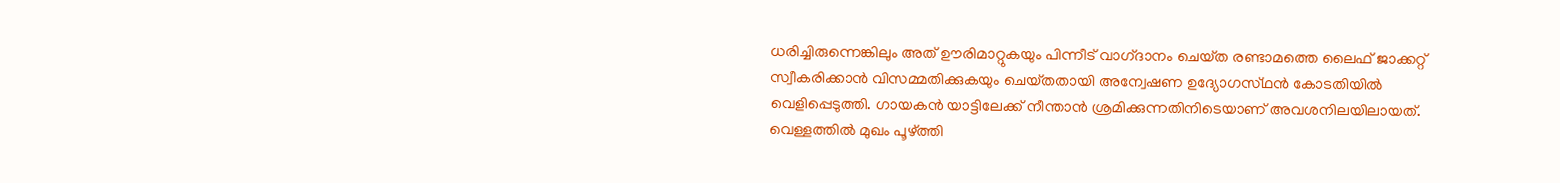ധരിച്ചിരുന്നെങ്കിലും അത്‌ ഊരിമാറ്റുകയും പിന്നീട്‌ വാഗ്‌ദാനം ചെയ്‌ത രണ്ടാമത്തെ ലൈഫ്‌ ജാക്കറ്റ്‌ സ്വീകരിക്കാന്‍ വിസമ്മതിക്കുകയും ചെയ്‌തതായി അന്വേഷണ ഉദ്യോഗസ്‌ഥന്‍ കോടതിയില്‍ വെളിപ്പെടുത്തി. ഗായകന്‍ യാട്ടിലേക്ക്‌ നീന്താന്‍ ശ്രമിക്കുന്നതിനിടെയാണ്‌ അവശനിലയിലായത്‌.
വെള്ളത്തില്‍ മുഖം പൂഴ്‌ത്തി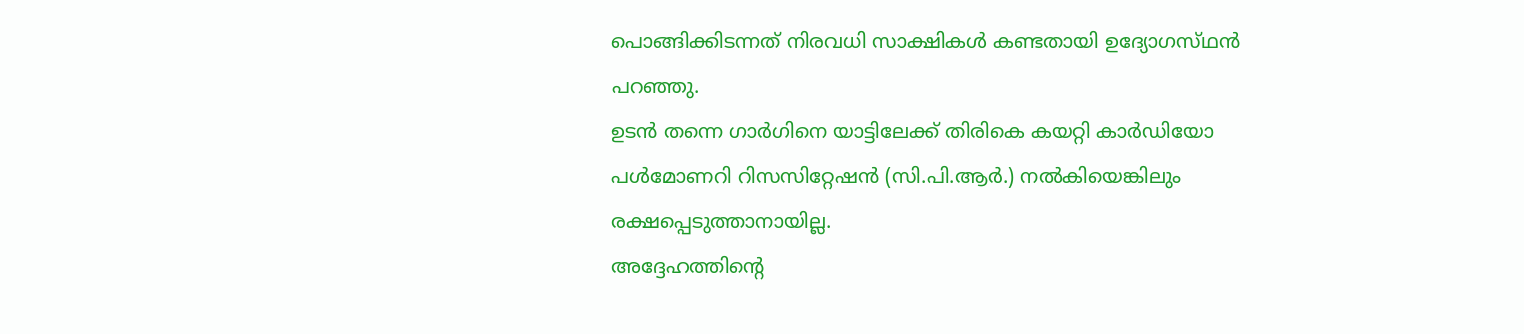പൊങ്ങിക്കിടന്നത്‌ നിരവധി സാക്ഷികള്‍ കണ്ടതായി ഉദ്യോഗസ്‌ഥന്‍ പറഞ്ഞു.
ഉടന്‍ തന്നെ ഗാര്‍ഗിനെ യാട്ടിലേക്ക്‌ തിരികെ കയറ്റി കാര്‍ഡിയോ പള്‍മോണറി റിസസിറ്റേഷന്‍ (സി.പി.ആര്‍.) നല്‍കിയെങ്കിലും രക്ഷപ്പെടുത്താനായില്ല.
അദ്ദേഹത്തിന്റെ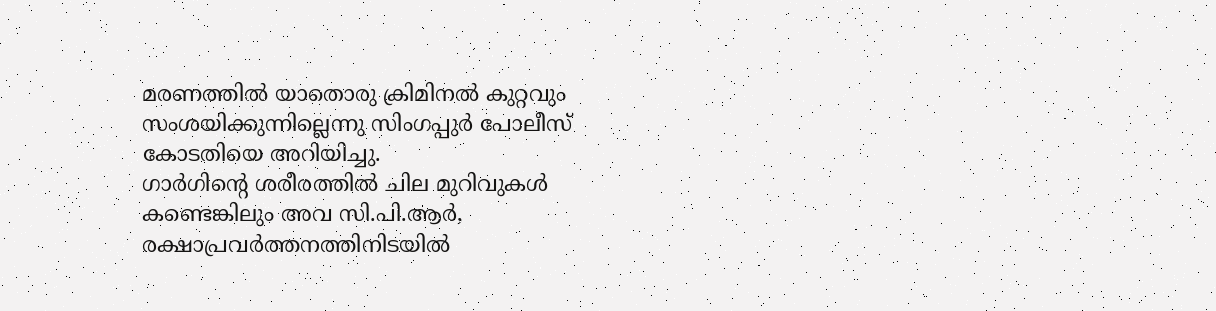മരണത്തില്‍ യാതൊരു ക്രിമിനല്‍ കുറ്റവും സംശയിക്കുന്നില്ലെന്നു സിംഗപ്പുര്‍ പോലീസ്‌ കോടതിയെ അറിയിച്ചു.
ഗാര്‍ഗിന്റെ ശരീരത്തില്‍ ചില മുറിവുകള്‍ കണ്ടെങ്കിലും അവ സി.പി.ആര്‍, രക്ഷാപ്രവര്‍ത്തനത്തിനിടയില്‍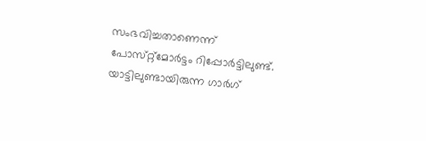സംഭവിച്ചതാണെന്ന്‌ പോസ്‌റ്റ്മോര്‍ട്ടം റിപ്പോര്‍ട്ടിലുണ്ട്‌.
യാട്ടിലുണ്ടായിരുന്ന ഗാര്‍ഗ്‌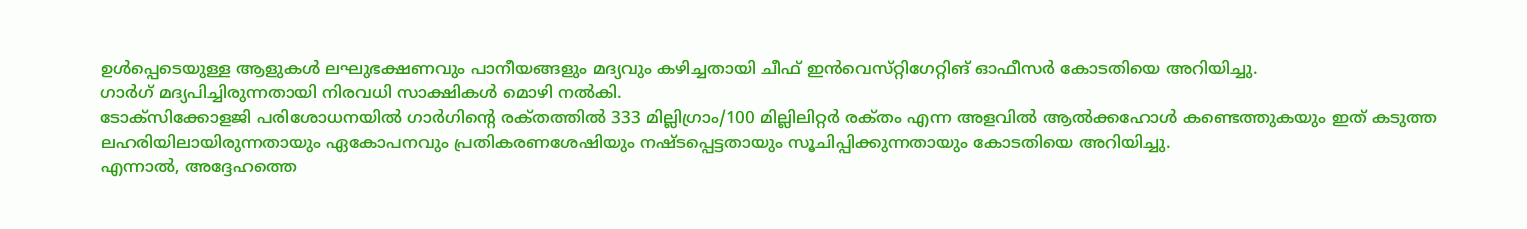ഉള്‍പ്പെടെയുള്ള ആളുകള്‍ ലഘുഭക്ഷണവും പാനീയങ്ങളും മദ്യവും കഴിച്ചതായി ചീഫ്‌ ഇന്‍വെസ്‌റ്റിഗേറ്റിങ്‌ ഓഫീസര്‍ കോടതിയെ അറിയിച്ചു.
ഗാര്‍ഗ്‌ മദ്യപിച്ചിരുന്നതായി നിരവധി സാക്ഷികള്‍ മൊഴി നല്‍കി.
ടോക്‌സിക്കോളജി പരിശോധനയില്‍ ഗാര്‍ഗിന്റെ രക്‌തത്തില്‍ 333 മില്ലിഗ്രാം/100 മില്ലിലിറ്റര്‍ രക്‌തം എന്ന അളവില്‍ ആല്‍ക്കഹോള്‍ കണ്ടെത്തുകയും ഇത്‌ കടുത്ത ലഹരിയിലായിരുന്നതായും ഏകോപനവും പ്രതികരണശേഷിയും നഷ്‌ടപ്പെട്ടതായും സൂചിപ്പിക്കുന്നതായും കോടതിയെ അറിയിച്ചു.
എന്നാല്‍, അദ്ദേഹത്തെ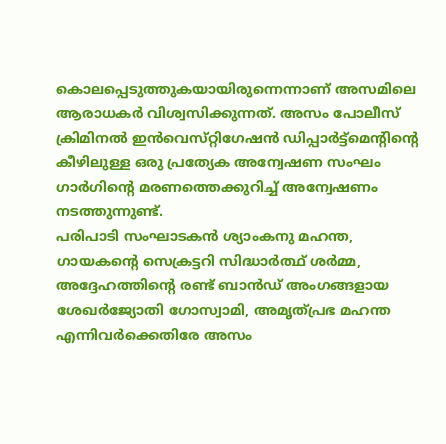കൊലപ്പെടുത്തുകയായിരുന്നെന്നാണ്‌ അസമിലെ ആരാധകര്‍ വിശ്വസിക്കുന്നത്‌. അസം പോലീസ്‌ ക്രിമിനല്‍ ഇന്‍വെസ്‌റ്റിഗേഷന്‍ ഡിപ്പാര്‍ട്ട്‌മെന്റിന്റെ കീഴിലുള്ള ഒരു പ്രത്യേക അന്വേഷണ സംഘം ഗാര്‍ഗിന്റെ മരണത്തെക്കുറിച്ച്‌ അന്വേഷണം നടത്തുന്നുണ്ട്‌.
പരിപാടി സംഘാടകന്‍ ശ്യാംകനു മഹന്ത, ഗായകന്റെ സെക്രട്ടറി സിദ്ധാര്‍ത്ഥ്‌ ശര്‍മ്മ, അദ്ദേഹത്തിന്റെ രണ്ട്‌ ബാന്‍ഡ്‌ അംഗങ്ങളായ ശേഖര്‍ജ്യോതി ഗോസ്വാമി, അമൃത്‌പ്രഭ മഹന്ത എന്നിവര്‍ക്കെതിരേ അസം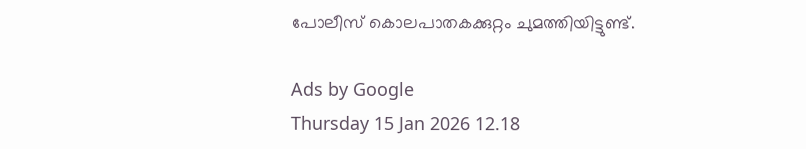പോലീസ്‌ കൊലപാതകക്കുറ്റം ചുമത്തിയിട്ടുണ്ട്‌.

Ads by Google
Thursday 15 Jan 2026 12.18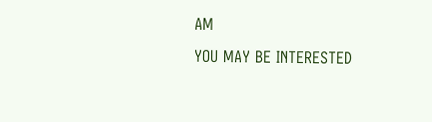AM
YOU MAY BE INTERESTED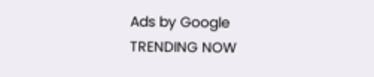Ads by Google
TRENDING NOW